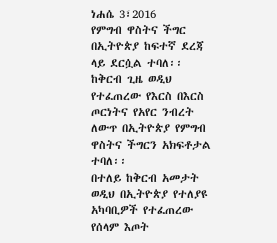ነሐሴ 3፣2016
የምግብ ዋስትና ችግር በኢትዮጵያ ከፍተኛ ደረጃ ላይ ደርሷል ተባለ፡፡
ከቅርብ ጊዜ ወዲህ የተፈጠረው የእርስ በእርስ ጦርነትና የአየር ንብረት ለውጥ በኢትዮጵያ የምግብ ዋስትና ችግርን አክፍቶታል ተባለ፡፡
በተለይ ከቅርብ አመታት ወዲህ በኢትዮጵያ የተለያዩ አካባቢዎች የተፈጠረው የሰላም እጦት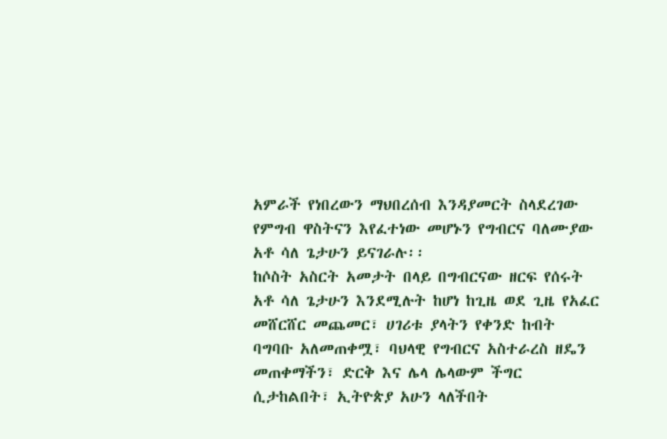አምራች የነበረውን ማህበረሰብ እንዳያመርት ስላደረገው የምግብ ዋስትናን እየፈተነው መሆኑን የግብርና ባለሙያው አቶ ሳለ ጌታሁን ይናገራሉ፡፡
ከሶስት አስርት አመታት በላይ በግብርናው ዘርፍ የሰሩት አቶ ሳለ ጌታሁን እንደሚሉት ከሆነ ከጊዜ ወደ ጊዜ የአፈር መሸርሸር መጨመር፣ ሀገሪቱ ያላትን የቀንድ ከብት ባግባቡ አለመጠቀሟ፣ ባህላዊ የግብርና አስተራረስ ዘዴን መጠቀማችን፣ ድርቅ እና ሌላ ሌላውም ችግር ሲታከልበት፣ ኢትዮጵያ አሁን ላለችበት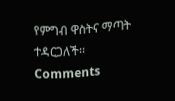የምግብ ዋስትና ማጣት ተዳርጋለች፡፡
Comments